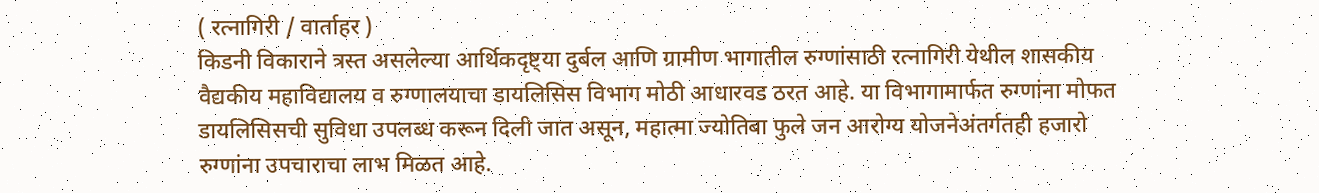( रत्नागिरी / वार्ताहर )
किडनी विकाराने त्रस्त असलेल्या आर्थिकदृष्ट्या दुर्बल आणि ग्रामीण भागातील रुग्णांसाठी रत्नागिरी येथील शासकीय वैद्यकीय महाविद्यालय व रुग्णालयाचा डायलिसिस विभाग मोठी आधारवड ठरत आहे. या विभागामार्फत रुग्णांना मोफत डायलिसिसची सुविधा उपलब्ध करून दिली जात असून, महात्मा ज्योतिबा फुले जन आरोग्य योजनेअंतर्गतही हजारो रुग्णांना उपचाराचा लाभ मिळत आहे.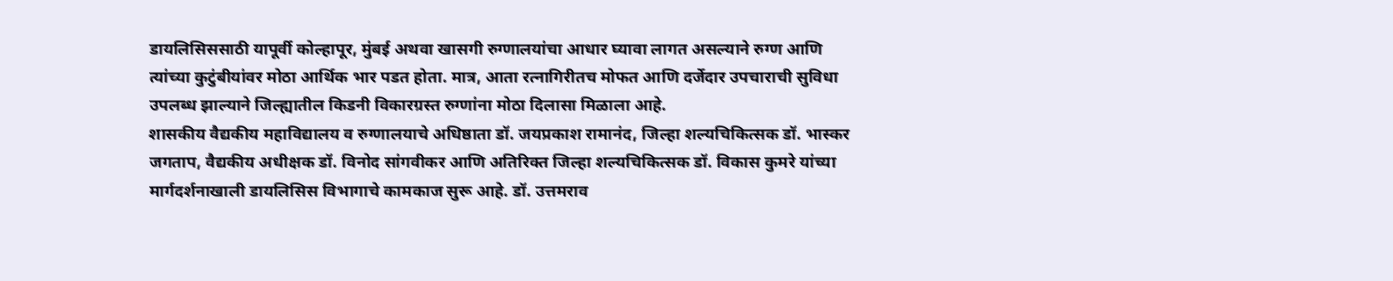डायलिसिससाठी यापूर्वी कोल्हापूर, मुंबई अथवा खासगी रुग्णालयांचा आधार घ्यावा लागत असल्याने रुग्ण आणि त्यांच्या कुटुंबीयांवर मोठा आर्थिक भार पडत होता. मात्र, आता रत्नागिरीतच मोफत आणि दर्जेदार उपचाराची सुविधा उपलब्ध झाल्याने जिल्ह्यातील किडनी विकारग्रस्त रुग्णांना मोठा दिलासा मिळाला आहे.
शासकीय वैद्यकीय महाविद्यालय व रुग्णालयाचे अधिष्ठाता डॉ. जयप्रकाश रामानंद, जिल्हा शल्यचिकित्सक डॉ. भास्कर जगताप, वैद्यकीय अधीक्षक डॉ. विनोद सांगवीकर आणि अतिरिक्त जिल्हा शल्यचिकित्सक डॉ. विकास कुमरे यांच्या मार्गदर्शनाखाली डायलिसिस विभागाचे कामकाज सुरू आहे. डॉ. उत्तमराव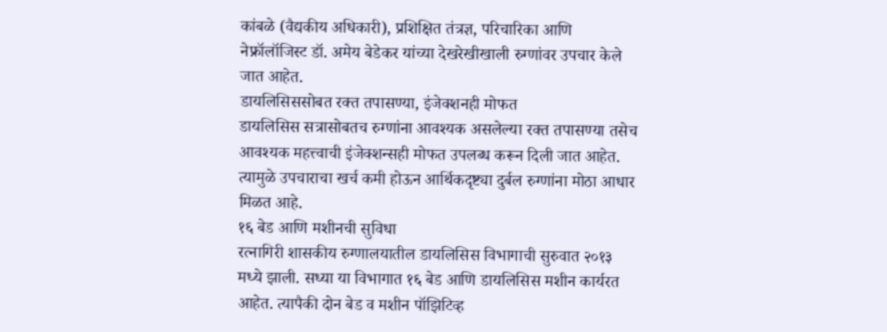कांबळे (वैद्यकीय अधिकारी), प्रशिक्षित तंत्रज्ञ, परिचारिका आणि नेफ्रॉलॉजिस्ट डॉ. अमेय बेडेकर यांच्या देखरेखीखाली रुग्णांवर उपचार केले जात आहेत.
डायलिसिससोबत रक्त तपासण्या, इंजेक्शनही मोफत
डायलिसिस सत्रासोबतच रुग्णांना आवश्यक असलेल्या रक्त तपासण्या तसेच आवश्यक महत्त्वाची इंजेक्शन्सही मोफत उपलब्ध करून दिली जात आहेत. त्यामुळे उपचाराचा खर्च कमी होऊन आर्थिकदृष्ट्या दुर्बल रुग्णांना मोठा आधार मिळत आहे.
१६ बेड आणि मशीनची सुविधा
रत्नागिरी शासकीय रुग्णालयातील डायलिसिस विभागाची सुरुवात २०१३ मध्ये झाली. सध्या या विभागात १६ बेड आणि डायलिसिस मशीन कार्यरत आहेत. त्यापैकी दोन बेड व मशीन पॉझिटिव्ह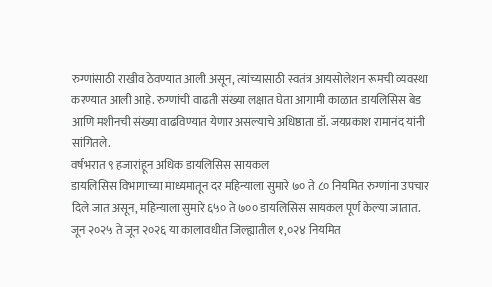रुग्णांसाठी राखीव ठेवण्यात आली असून, त्यांच्यासाठी स्वतंत्र आयसोलेशन रूमची व्यवस्था करण्यात आली आहे. रुग्णांची वाढती संख्या लक्षात घेता आगामी काळात डायलिसिस बेड आणि मशीनची संख्या वाढविण्यात येणार असल्याचे अधिष्ठाता डॉ. जयप्रकाश रामानंद यांनी सांगितले.
वर्षभरात ९ हजारांहून अधिक डायलिसिस सायकल
डायलिसिस विभागाच्या माध्यमातून दर महिन्याला सुमारे ७० ते ८० नियमित रुग्णांना उपचार दिले जात असून, महिन्याला सुमारे ६५० ते ७०० डायलिसिस सायकल पूर्ण केल्या जातात.
जून २०२५ ते जून २०२६ या कालावधीत जिल्ह्यातील १,०२४ नियमित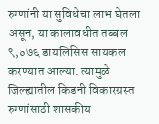रुग्णांनी या सुविधेचा लाभ घेतला असून, या कालावधीत तब्बल ९,०७६ डायलिसिस सायकल करण्यात आल्या. त्यामुळे जिल्ह्यातील किडनी विकारग्रस्त रुग्णांसाठी शासकीय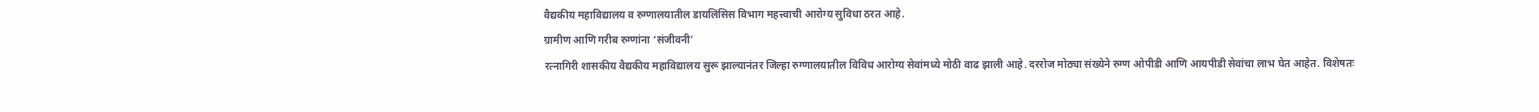वैद्यकीय महाविद्यालय व रुग्णालयातील डायलिसिस विभाग महत्त्वाची आरोग्य सुविधा ठरत आहे.
ग्रामीण आणि गरीब रुग्णांना ‘संजीवनी’
रत्नागिरी शासकीय वैद्यकीय महाविद्यालय सुरू झाल्यानंतर जिल्हा रुग्णालयातील विविध आरोग्य सेवांमध्ये मोठी वाढ झाली आहे. दररोज मोठ्या संख्येने रुग्ण ओपीडी आणि आयपीडी सेवांचा लाभ घेत आहेत. विशेषतः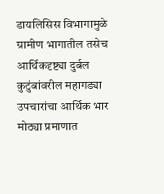डायलिसिस विभागामुळे ग्रामीण भागातील तसेच आर्थिकदृष्ट्या दुर्बल कुटुंबांवरील महागड्या उपचारांचा आर्थिक भार मोठ्या प्रमाणात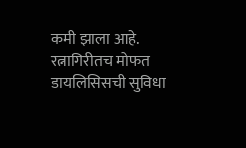कमी झाला आहे. रत्नागिरीतच मोफत डायलिसिसची सुविधा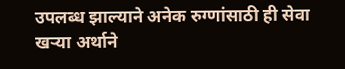उपलब्ध झाल्याने अनेक रुग्णांसाठी ही सेवा खऱ्या अर्थाने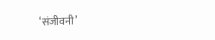‘संजीवनी’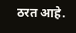ठरत आहे.